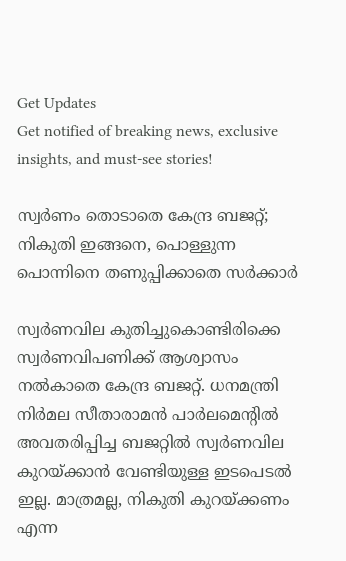Get Updates
Get notified of breaking news, exclusive insights, and must-see stories!

സ്വര്‍ണം തൊടാതെ കേന്ദ്ര ബജറ്റ്; നികുതി ഇങ്ങനെ, പൊള്ളുന്ന പൊന്നിനെ തണുപ്പിക്കാതെ സര്‍ക്കാര്‍

സ്വര്‍ണവില കുതിച്ചുകൊണ്ടിരിക്കെ സ്വര്‍ണവിപണിക്ക് ആശ്വാസം നല്‍കാതെ കേന്ദ്ര ബജറ്റ്. ധനമന്ത്രി നിര്‍മല സീതാരാമന്‍ പാര്‍ലമെന്റില്‍ അവതരിപ്പിച്ച ബജറ്റില്‍ സ്വര്‍ണവില കുറയ്ക്കാന്‍ വേണ്ടിയുള്ള ഇടപെടല്‍ ഇല്ല. മാത്രമല്ല, നികുതി കുറയ്ക്കണം എന്ന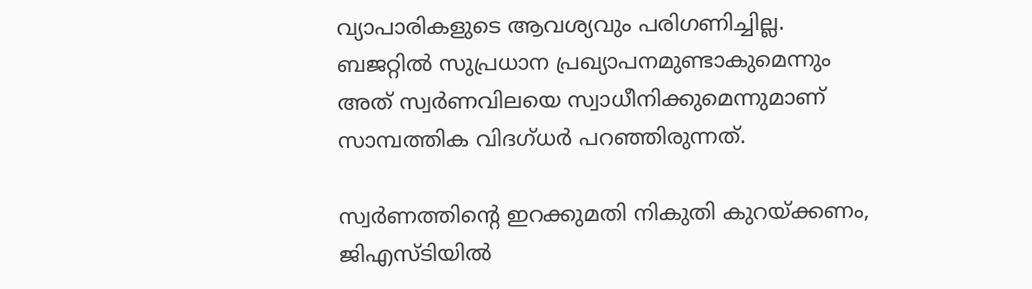വ്യാപാരികളുടെ ആവശ്യവും പരിഗണിച്ചില്ല. ബജറ്റില്‍ സുപ്രധാന പ്രഖ്യാപനമുണ്ടാകുമെന്നും അത് സ്വര്‍ണവിലയെ സ്വാധീനിക്കുമെന്നുമാണ് സാമ്പത്തിക വിദഗ്ധര്‍ പറഞ്ഞിരുന്നത്.

സ്വര്‍ണത്തിന്റെ ഇറക്കുമതി നികുതി കുറയ്ക്കണം, ജിഎസ്ടിയില്‍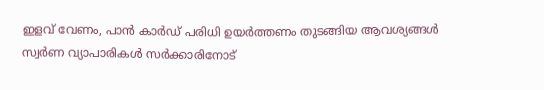ഇളവ് വേണം, പാന്‍ കാര്‍ഡ് പരിധി ഉയര്‍ത്തണം തുടങ്ങിയ ആവശ്യങ്ങള്‍ സ്വര്‍ണ വ്യാപാരികള്‍ സര്‍ക്കാരിനോട്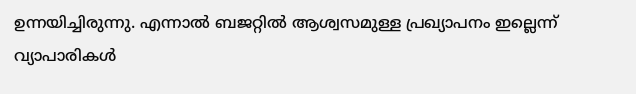ഉന്നയിച്ചിരുന്നു. എന്നാല്‍ ബജറ്റില്‍ ആശ്വസമുള്ള പ്രഖ്യാപനം ഇല്ലെന്ന് വ്യാപാരികള്‍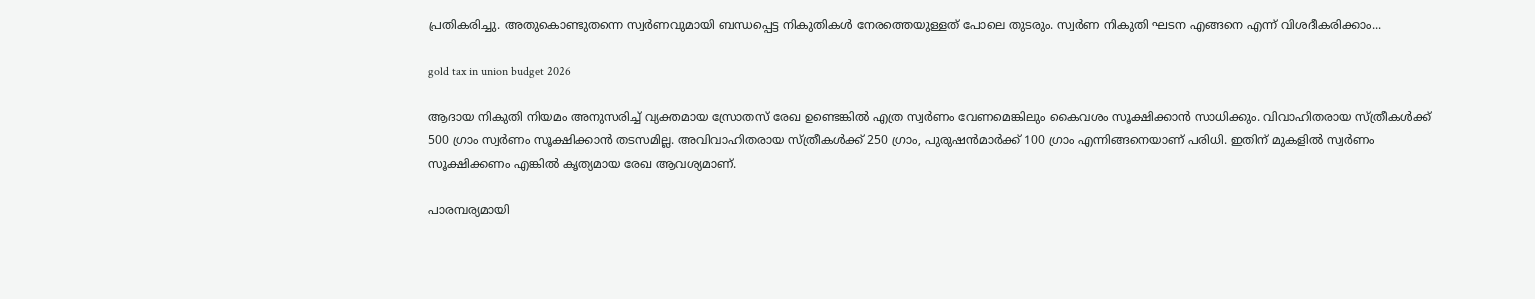പ്രതികരിച്ചു. അതുകൊണ്ടുതന്നെ സ്വര്‍ണവുമായി ബന്ധപ്പെട്ട നികുതികള്‍ നേരത്തെയുള്ളത് പോലെ തുടരും. സ്വര്‍ണ നികുതി ഘടന എങ്ങനെ എന്ന് വിശദീകരിക്കാം...

gold tax in union budget 2026

ആദായ നികുതി നിയമം അനുസരിച്ച് വ്യക്തമായ സ്രോതസ് രേഖ ഉണ്ടെങ്കില്‍ എത്ര സ്വര്‍ണം വേണമെങ്കിലും കൈവശം സൂക്ഷിക്കാന്‍ സാധിക്കും. വിവാഹിതരായ സ്ത്രീകള്‍ക്ക് 500 ഗ്രാം സ്വര്‍ണം സൂക്ഷിക്കാന്‍ തടസമില്ല. അവിവാഹിതരായ സ്ത്രീകള്‍ക്ക് 250 ഗ്രാം, പുരുഷന്‍മാര്‍ക്ക് 100 ഗ്രാം എന്നിങ്ങനെയാണ് പരിധി. ഇതിന് മുകളില്‍ സ്വര്‍ണം സൂക്ഷിക്കണം എങ്കില്‍ കൃത്യമായ രേഖ ആവശ്യമാണ്.

പാരമ്പര്യമായി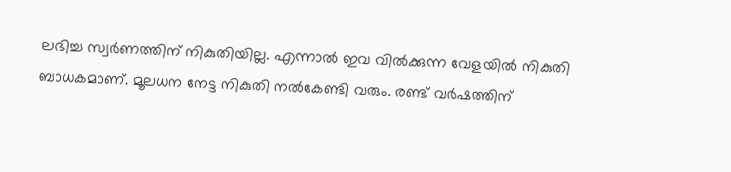ലഭിച്ച സ്വര്‍ണത്തിന് നികുതിയില്ല. എന്നാല്‍ ഇവ വില്‍ക്കുന്ന വേളയില്‍ നികുതി ബാധകമാണ്. മൂലധന നേട്ട നികുതി നല്‍കേണ്ടി വരും. രണ്ട് വര്‍ഷത്തിന്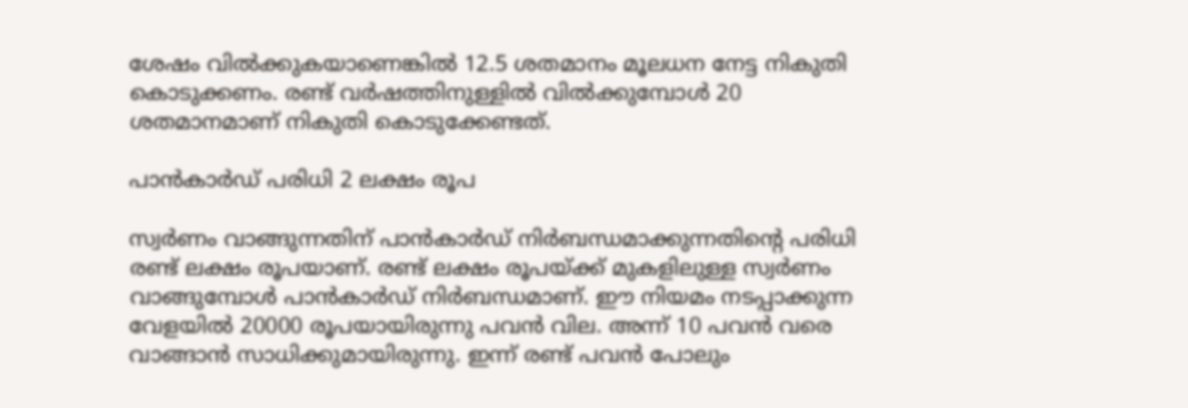ശേഷം വില്‍ക്കുകയാണെങ്കില്‍ 12.5 ശതമാനം മൂലധന നേട്ട നികുതി കൊടുക്കണം. രണ്ട് വര്‍ഷത്തിനുള്ളില്‍ വില്‍ക്കുമ്പോള്‍ 20 ശതമാനമാണ് നികുതി കൊടുക്കേണ്ടത്.

പാന്‍കാര്‍ഡ് പരിധി 2 ലക്ഷം രൂപ

സ്വര്‍ണം വാങ്ങുന്നതിന് പാന്‍കാര്‍ഡ് നിര്‍ബന്ധമാക്കുന്നതിന്റെ പരിധി രണ്ട് ലക്ഷം രൂപയാണ്. രണ്ട് ലക്ഷം രൂപയ്ക്ക് മുകളിലുള്ള സ്വര്‍ണം വാങ്ങുമ്പോള്‍ പാന്‍കാര്‍ഡ് നിര്‍ബന്ധമാണ്. ഈ നിയമം നടപ്പാക്കുന്ന വേളയില്‍ 20000 രൂപയായിരുന്നു പവന്‍ വില. അന്ന് 10 പവന്‍ വരെ വാങ്ങാന്‍ സാധിക്കുമായിരുന്നു. ഇന്ന് രണ്ട് പവന്‍ പോലും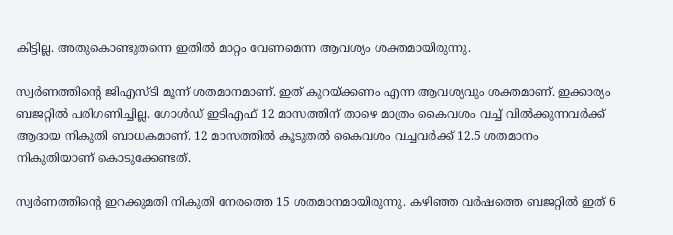കിട്ടില്ല. അതുകൊണ്ടുതന്നെ ഇതില്‍ മാറ്റം വേണമെന്ന ആവശ്യം ശക്തമായിരുന്നു.

സ്വര്‍ണത്തിന്റെ ജിഎസ്ടി മൂന്ന് ശതമാനമാണ്. ഇത് കുറയ്ക്കണം എന്ന ആവശ്യവും ശക്തമാണ്. ഇക്കാര്യം ബജറ്റില്‍ പരിഗണിച്ചില്ല. ഗോള്‍ഡ് ഇടിഎഫ് 12 മാസത്തിന് താഴെ മാത്രം കൈവശം വച്ച് വില്‍ക്കുന്നവര്‍ക്ക് ആദായ നികുതി ബാധകമാണ്. 12 മാസത്തില്‍ കൂടുതല്‍ കൈവശം വച്ചവര്‍ക്ക് 12.5 ശതമാനം നികുതിയാണ് കൊടുക്കേണ്ടത്.

സ്വര്‍ണത്തിന്റെ ഇറക്കുമതി നികുതി നേരത്തെ 15 ശതമാനമായിരുന്നു. കഴിഞ്ഞ വര്‍ഷത്തെ ബജറ്റില്‍ ഇത് 6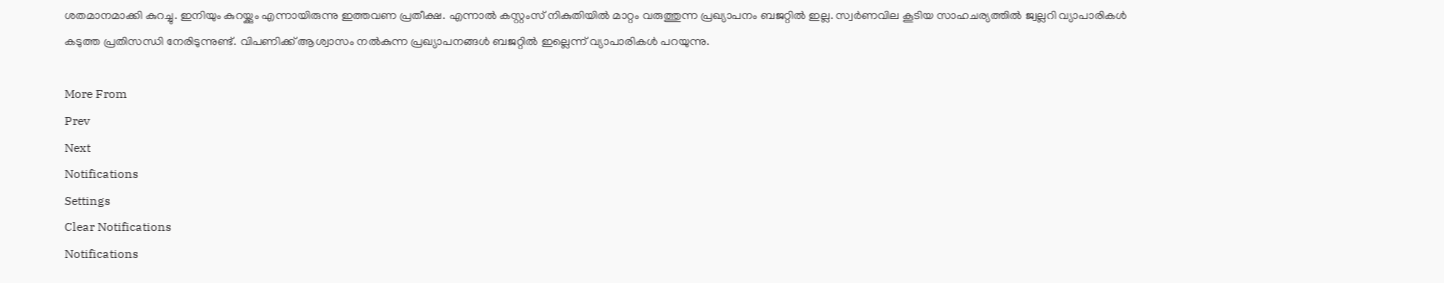ശതമാനമാക്കി കുറച്ചു. ഇനിയും കുറയ്ക്കും എന്നായിരുന്നു ഇത്തവണ പ്രതീക്ഷ. എന്നാല്‍ കസ്റ്റംസ് നികുതിയില്‍ മാറ്റം വരുത്തുന്ന പ്രഖ്യാപനം ബജറ്റില്‍ ഇല്ല. സ്വര്‍ണവില കൂടിയ സാഹചര്യത്തില്‍ ജ്വല്ലറി വ്യാപാരികള്‍ കടുത്ത പ്രതിസന്ധി നേരിടുന്നുണ്ട്. വിപണിക്ക് ആശ്വാസം നല്‍കുന്ന പ്രഖ്യാപനങ്ങള്‍ ബജറ്റില്‍ ഇല്ലെന്ന് വ്യാപാരികള്‍ പറയുന്നു.

More From
Prev
Next
Notifications
Settings
Clear Notifications
Notifications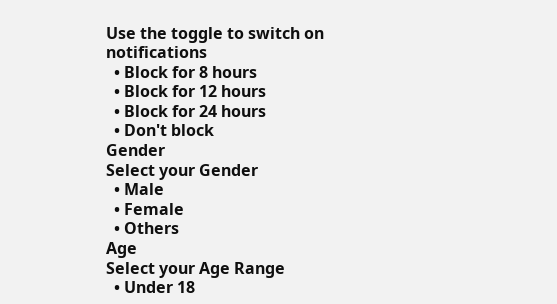Use the toggle to switch on notifications
  • Block for 8 hours
  • Block for 12 hours
  • Block for 24 hours
  • Don't block
Gender
Select your Gender
  • Male
  • Female
  • Others
Age
Select your Age Range
  • Under 18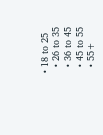• 18 to 25
  • 26 to 35
  • 36 to 45
  • 45 to 55
  • 55+